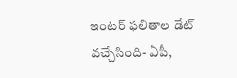ఇంటర్ ఫలితాల డేట్ వచ్చేసింది- ఏపీ,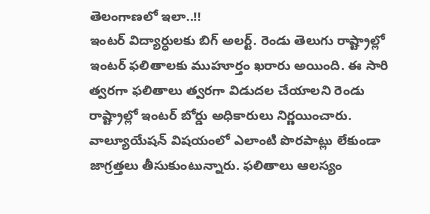తెలంగాణలో ఇలా..!!
ఇంటర్ విద్యార్ధులకు బిగ్ అలర్ట్. రెండు తెలుగు రాష్ట్రాల్లో ఇంటర్ ఫలితాలకు ముహూర్తం ఖరారు అయింది. ఈ సారి త్వరగా ఫలితాలు త్వరగా విడుదల చేయాలని రెండు రాష్ట్రాల్లో ఇంటర్ బోర్డు అధికారులు నిర్ణయించారు. వాల్యూయేషన్ విషయంలో ఎలాంటి పొరపాట్లు లేకుండా జాగ్రత్తలు తీసుకుంటున్నారు. ఫలితాలు ఆలస్యం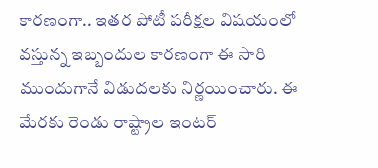కారణంగా.. ఇతర పోటీ పరీక్షల విషయంలో వస్తున్న ఇబ్బందుల కారణంగా ఈ సారి ముందుగానే విడుదలకు నిర్ణయించారు. ఈ మేరకు రెండు రాష్ట్రాల ఇంటర్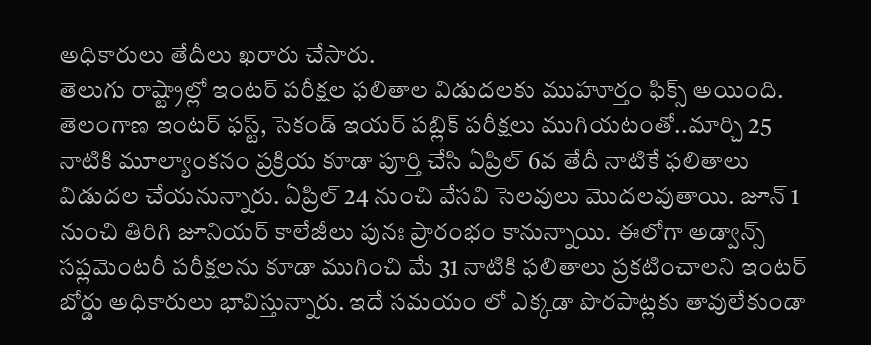అధికారులు తేదీలు ఖరారు చేసారు.
తెలుగు రాష్ట్రాల్లో ఇంటర్ పరీక్షల ఫలితాల విడుదలకు ముహూర్తం ఫిక్స్ అయింది. తెలంగాణ ఇంటర్ ఫస్ట్, సెకండ్ ఇయర్ పబ్లిక్ పరీక్షలు ముగియటంతో..మార్చి 25 నాటికి మూల్యాంకనం ప్రక్రియ కూడా పూర్తి చేసి ఏప్రిల్ 6వ తేదీ నాటికే ఫలితాలు విడుదల చేయనున్నారు. ఏప్రిల్ 24 నుంచి వేసవి సెలవులు మొదలవుతాయి. జూన్ 1 నుంచి తిరిగి జూనియర్ కాలేజీలు పునః ప్రారంభం కానున్నాయి. ఈలోగా అడ్వాన్స్ సప్లమెంటరీ పరీక్షలను కూడా ముగించి మే 31 నాటికి ఫలితాలు ప్రకటించాలని ఇంటర్ బోర్డు అధికారులు భావిస్తున్నారు. ఇదే సమయం లో ఎక్కడా పొరపాట్లకు తావులేకుండా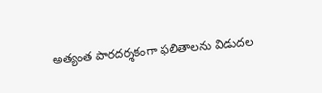అత్యంత పారదర్శకంగా ఫలితాలను విడుదల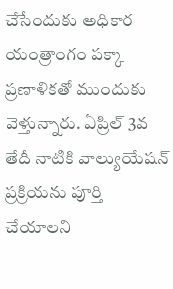చేసేందుకు అధికార యంత్రాంగం పక్కా ప్రణాళికతో ముందుకు వెళ్తున్నారు. ఏప్రిల్ 3వ తేదీ నాటికి వాల్యుయేషన్ ప్రక్రియను పూర్తి చేయాలని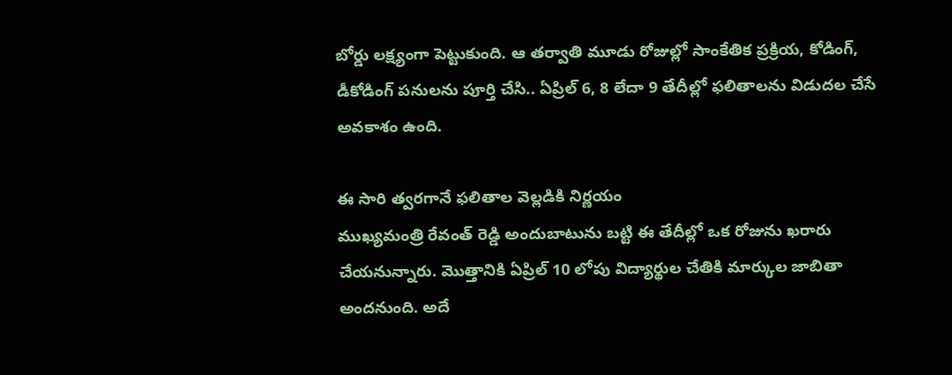బోర్డు లక్ష్యంగా పెట్టుకుంది. ఆ తర్వాతి మూడు రోజుల్లో సాంకేతిక ప్రక్రియ, కోడింగ్, డీకోడింగ్ పనులను పూర్తి చేసి.. ఏప్రిల్ 6, 8 లేదా 9 తేదీల్లో ఫలితాలను విడుదల చేసే అవకాశం ఉంది.

ఈ సారి త్వరగానే ఫలితాల వెల్లడికి నిర్ణయం
ముఖ్యమంత్రి రేవంత్ రెడ్డి అందుబాటును బట్టి ఈ తేదీల్లో ఒక రోజును ఖరారు చేయనున్నారు. మొత్తానికి ఏప్రిల్ 10 లోపు విద్యార్థుల చేతికి మార్కుల జాబితా అందనుంది. అదే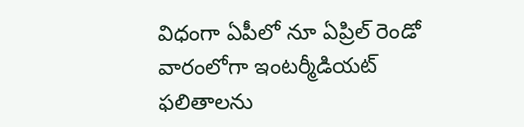విధంగా ఏపీలో నూ ఏప్రిల్ రెండో వారంలోగా ఇంటర్మీడియట్ ఫలితాలను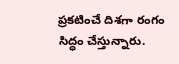ప్రకటించే దిశగా రంగం సిద్ధం చేస్తున్నారు.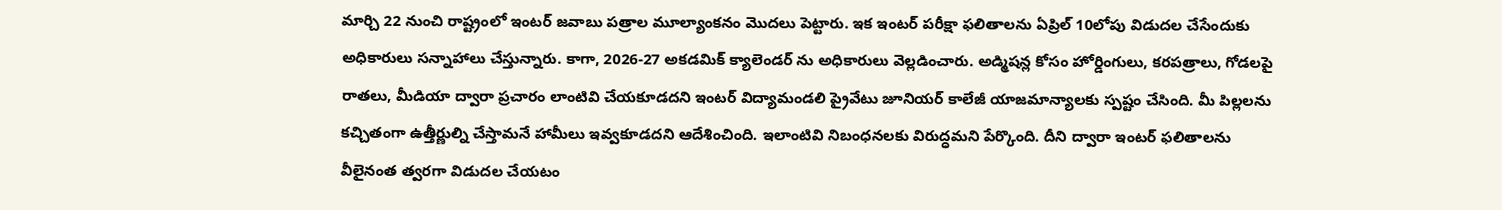మార్చి 22 నుంచి రాష్ట్రంలో ఇంటర్ జవాబు పత్రాల మూల్యాంకనం మొదలు పెట్టారు. ఇక ఇంటర్ పరీక్షా ఫలితాలను ఏప్రిల్ 10లోపు విడుదల చేసేందుకు అధికారులు సన్నాహాలు చేస్తున్నారు. కాగా, 2026-27 అకడమిక్ క్యాలెండర్ ను అధికారులు వెల్లడించారు. అడ్మిషన్ల కోసం హోర్డింగులు, కరపత్రాలు, గోడలపై రాతలు, మీడియా ద్వారా ప్రచారం లాంటివి చేయకూడదని ఇంటర్ విద్యామండలి ప్రైవేటు జూనియర్ కాలేజీ యాజమాన్యాలకు స్పష్టం చేసింది. మీ పిల్లలను కచ్చితంగా ఉత్తీర్ణుల్ని చేస్తామనే హామీలు ఇవ్వకూడదని ఆదేశించింది. ఇలాంటివి నిబంధనలకు విరుద్ధమని పేర్కొంది. దీని ద్వారా ఇంటర్ ఫలితాలను వీలైనంత త్వరగా విడుదల చేయటం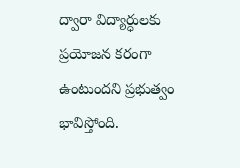ద్వారా విద్యార్ధులకు ప్రయోజన కరంగా ఉంటుందని ప్రభుత్వం భావిస్తోంది.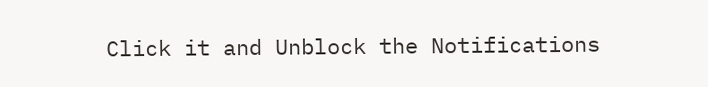Click it and Unblock the Notifications